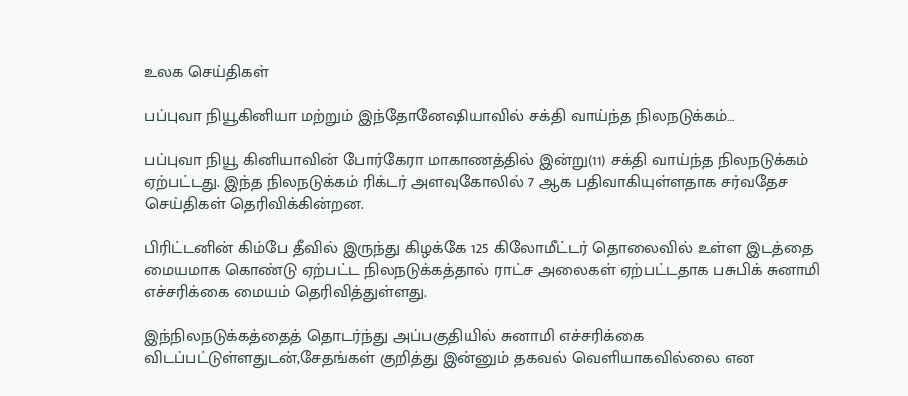உலக செய்திகள்

பப்புவா நியூகினியா மற்றும் இந்தோனேஷியாவில் சக்தி வாய்ந்த நிலநடுக்கம்…

பப்புவா நியூ கினியாவின் போர்கேரா மாகாணத்தில் இன்று(11) சக்தி வாய்ந்த நிலநடுக்கம் ஏற்பட்டது. இந்த நிலநடுக்கம் ரிக்டர் அளவுகோலில் 7 ஆக பதிவாகியுள்ளதாக சர்வதேச செய்திகள் தெரிவிக்கின்றன.

பிரிட்டனின் கிம்பே தீவில் இருந்து கிழக்கே 125 கிலோமீட்டர் தொலைவில் உள்ள இடத்தை மையமாக கொண்டு ஏற்பட்ட நிலநடுக்கத்தால் ராட்ச அலைகள் ஏற்பட்டதாக பசுபிக் சுனாமி எச்சரிக்கை மையம் தெரிவித்துள்ளது.

இந்நிலநடுக்கத்தைத் தொடர்ந்து அப்பகுதியில் சுனாமி எச்சரிக்கை விடப்பட்டுள்ளதுடன்,சேதங்கள் குறித்து இன்னும் தகவல் வெளியாகவில்லை என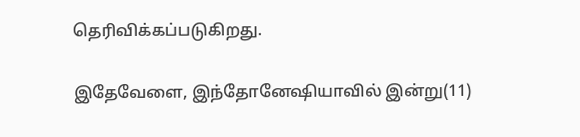தெரிவிக்கப்படுகிறது.

இதேவேளை, இந்தோனேஷியாவில் இன்று(11)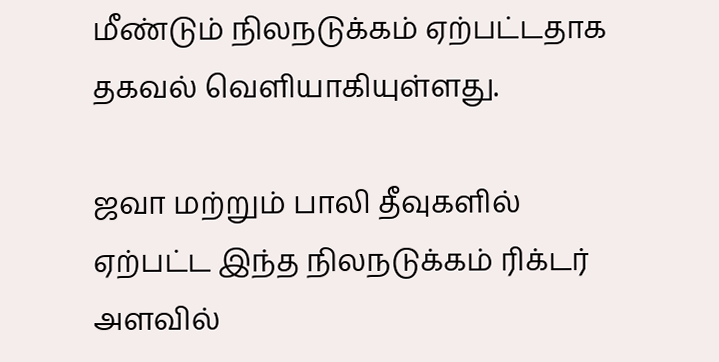மீண்டும் நிலநடுக்கம் ஏற்பட்டதாக தகவல் வெளியாகியுள்ளது.

ஜவா மற்றும் பாலி தீவுகளில் ஏற்பட்ட இந்த நிலநடுக்கம் ரிக்டர் அளவில்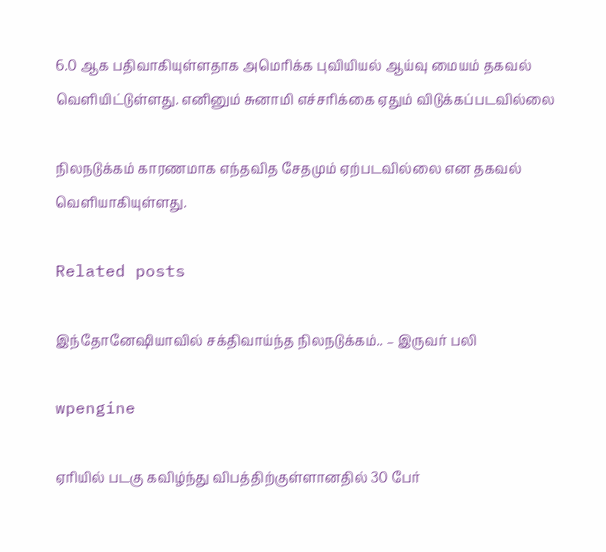6.0 ஆக பதிவாகியுள்ளதாக அமெரிக்க புவியியல் ஆய்வு மையம் தகவல் வெளியிட்டுள்ளது. எனினும் சுனாமி எச்சரிக்கை ஏதும் விடுக்கப்படவில்லை

நிலநடுக்கம் காரணமாக எந்தவித சேதமும் ஏற்படவில்லை என தகவல் வெளியாகியுள்ளது.

Related posts

இந்தோனேஷியாவில் சக்திவாய்ந்த நிலநடுக்கம்.. – இருவர் பலி

wpengine

ஏரியில் படகு கவிழ்ந்து விபத்திற்குள்ளானதில் 30 பேர்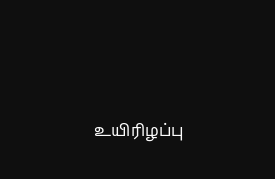உயிரிழப்பு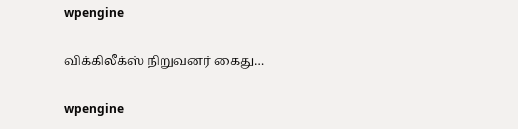wpengine

விக்கிலீக்ஸ் நிறுவனர் கைது…

wpengine